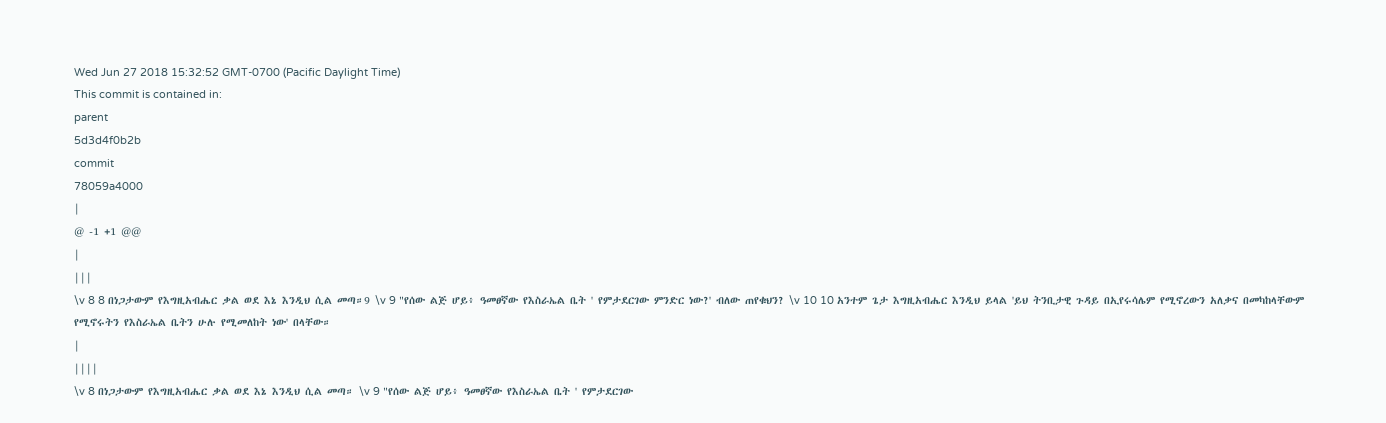Wed Jun 27 2018 15:32:52 GMT-0700 (Pacific Daylight Time)
This commit is contained in:
parent
5d3d4f0b2b
commit
78059a4000
|
@ -1 +1 @@
|
|||
\v 8 8 በነጋታውም የእግዚአብሔር ቃል ወደ እኔ እንዲህ ሲል መጣ።9 \v 9 "የሰው ልጅ ሆይ፥ ዓመፀኛው የእስራኤል ቤት ' የምታደርገው ምንድር ነው?' ብለው ጠየቁህን? \v 10 10 አንተም ጌታ እግዚአብሔር እንዲህ ይላል 'ይህ ትንቢታዊ ጉዳይ በኢየሩሳሌም የሚኖረውን አለቃና በመካከላቸውም የሚኖሩትን የእስራኤል ቤትን ሁሉ የሚመለከት ነው' በላቸው።
|
||||
\v 8 በነጋታውም የእግዚአብሔር ቃል ወደ እኔ እንዲህ ሲል መጣ። \v 9 "የሰው ልጅ ሆይ፥ ዓመፀኛው የእስራኤል ቤት ' የምታደርገው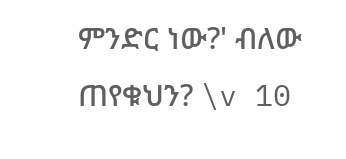ምንድር ነው?' ብለው ጠየቁህን? \v 10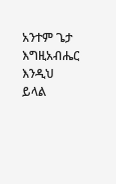አንተም ጌታ እግዚአብሔር እንዲህ ይላል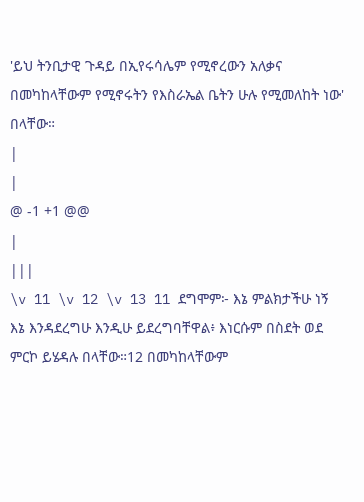'ይህ ትንቢታዊ ጉዳይ በኢየሩሳሌም የሚኖረውን አለቃና በመካከላቸውም የሚኖሩትን የእስራኤል ቤትን ሁሉ የሚመለከት ነው' በላቸው።
|
|
@ -1 +1 @@
|
|||
\v 11 \v 12 \v 13 11 ደግሞም፦ እኔ ምልክታችሁ ነኝ እኔ እንዳደረግሁ እንዲሁ ይደረግባቸዋል፥ እነርሱም በስደት ወደ ምርኮ ይሄዳሉ በላቸው።12 በመካከላቸውም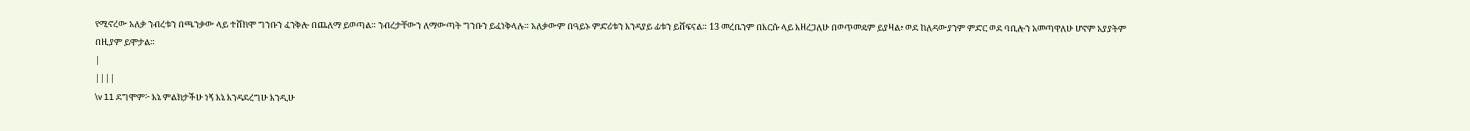የሚኖረው አለቃ ንብረቱን በጫንቃው ላይ ተሸክሞ ግንቡን ፈንቅሎ በጨለማ ይወጣል። ንብረታቸውን ለማውጣት ግንቡን ይፈነቅላሉ። አለቃውም በዓይኑ ምድሪቱን እንዳያይ ፊቱን ይሸፍናል። 13 መረቤንም በእርሱ ላይ እዘረጋለሁ በወጥመዴም ይያዛል፥ ወደ ከለዳውያንም ምድር ወደ ባቢሎን አመጣዋለሁ ሆኖም አያያትም በዚያም ይሞታል።
|
||||
\v 11 ደግሞም፦ እኔ ምልክታችሁ ነኝ እኔ እንዳደረግሁ እንዲሁ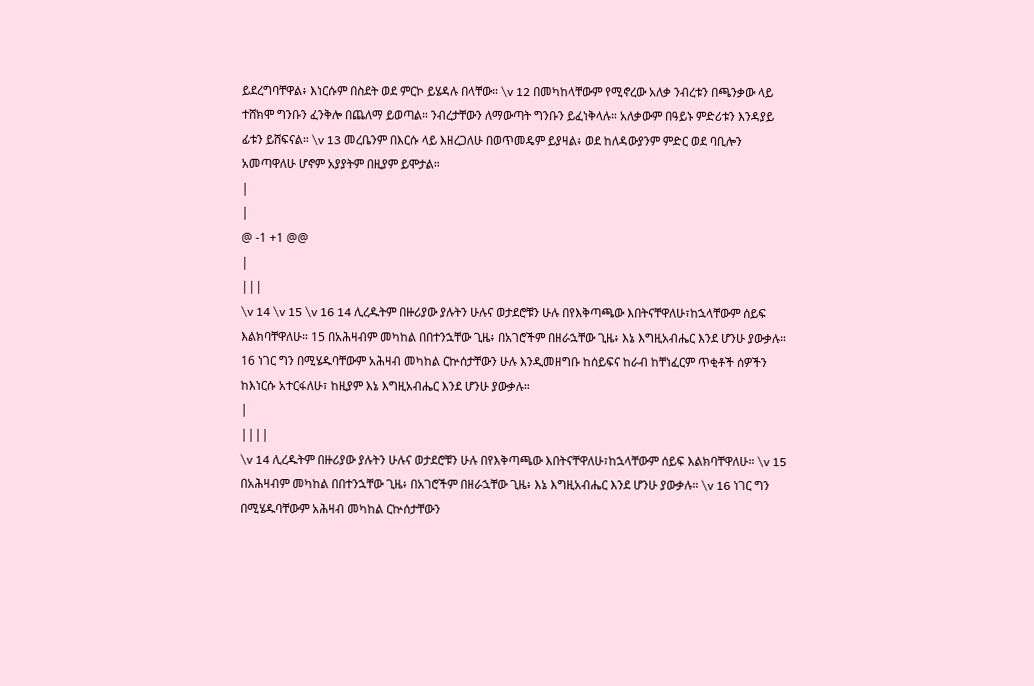ይደረግባቸዋል፥ እነርሱም በስደት ወደ ምርኮ ይሄዳሉ በላቸው። \v 12 በመካከላቸውም የሚኖረው አለቃ ንብረቱን በጫንቃው ላይ ተሸክሞ ግንቡን ፈንቅሎ በጨለማ ይወጣል። ንብረታቸውን ለማውጣት ግንቡን ይፈነቅላሉ። አለቃውም በዓይኑ ምድሪቱን እንዳያይ ፊቱን ይሸፍናል። \v 13 መረቤንም በእርሱ ላይ እዘረጋለሁ በወጥመዴም ይያዛል፥ ወደ ከለዳውያንም ምድር ወደ ባቢሎን አመጣዋለሁ ሆኖም አያያትም በዚያም ይሞታል።
|
|
@ -1 +1 @@
|
|||
\v 14 \v 15 \v 16 14 ሊረዱትም በዙሪያው ያሉትን ሁሉና ወታደሮቹን ሁሉ በየእቅጣጫው እበትናቸዋለሁ፣ከኋላቸውም ሰይፍ እልክባቸዋለሁ። 15 በአሕዛብም መካከል በበተንኋቸው ጊዜ፥ በአገሮችም በዘራኋቸው ጊዜ፥ እኔ እግዚአብሔር እንደ ሆንሁ ያውቃሉ። 16 ነገር ግን በሚሄዱባቸውም አሕዛብ መካከል ርኵሰታቸውን ሁሉ እንዲመዘግቡ ከሰይፍና ከራብ ከቸነፈርም ጥቂቶች ሰዎችን ከእነርሱ አተርፋለሁ፣ ከዚያም እኔ እግዚአብሔር እንደ ሆንሁ ያውቃሉ።
|
||||
\v 14 ሊረዱትም በዙሪያው ያሉትን ሁሉና ወታደሮቹን ሁሉ በየእቅጣጫው እበትናቸዋለሁ፣ከኋላቸውም ሰይፍ እልክባቸዋለሁ። \v 15 በአሕዛብም መካከል በበተንኋቸው ጊዜ፥ በአገሮችም በዘራኋቸው ጊዜ፥ እኔ እግዚአብሔር እንደ ሆንሁ ያውቃሉ። \v 16 ነገር ግን በሚሄዱባቸውም አሕዛብ መካከል ርኵሰታቸውን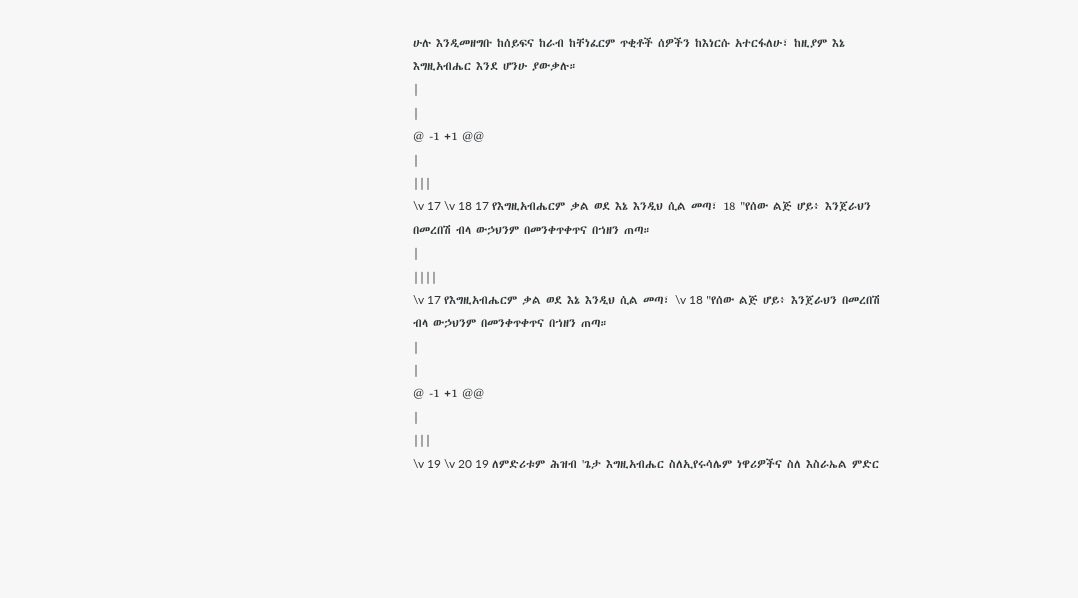ሁሉ እንዲመዘግቡ ከሰይፍና ከራብ ከቸነፈርም ጥቂቶች ሰዎችን ከእነርሱ አተርፋለሁ፣ ከዚያም እኔ እግዚአብሔር እንደ ሆንሁ ያውቃሉ።
|
|
@ -1 +1 @@
|
|||
\v 17 \v 18 17 የእግዚአብሔርም ቃል ወደ እኔ እንዲህ ሲል መጣ፣ 18 "የሰው ልጅ ሆይ፥ እንጀራህን በመረበሽ ብላ ውኃህንም በመንቀጥቀጥና በኀዘን ጠጣ።
|
||||
\v 17 የእግዚአብሔርም ቃል ወደ እኔ እንዲህ ሲል መጣ፣ \v 18 "የሰው ልጅ ሆይ፥ እንጀራህን በመረበሽ ብላ ውኃህንም በመንቀጥቀጥና በኀዘን ጠጣ።
|
|
@ -1 +1 @@
|
|||
\v 19 \v 20 19 ለምድሪቱም ሕዝብ 'ጌታ እግዚአብሔር ስለኢየሩሳሌም ነዋሪዎችና ስለ እስራኤል ምድር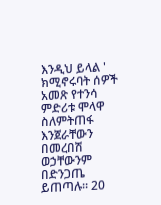እንዲህ ይላል ' ክሚኖሩባት ሰዎች አመጽ የተንሳ ምድሪቱ ሞላዋ ስለምትጠፋ እንጀራቸውን በመረበሽ ወኃቸውንም በድንጋጤ ይጠጣሉ። 20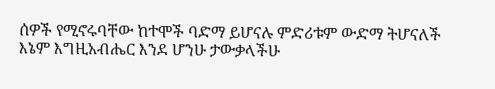ሰዎች የሚኖሩባቸው ከተሞች ባድማ ይሆናሉ ምድሪቱም ውድማ ትሆናለች እኔም እግዚአብሔር እንደ ሆንሁ ታውቃላችሁ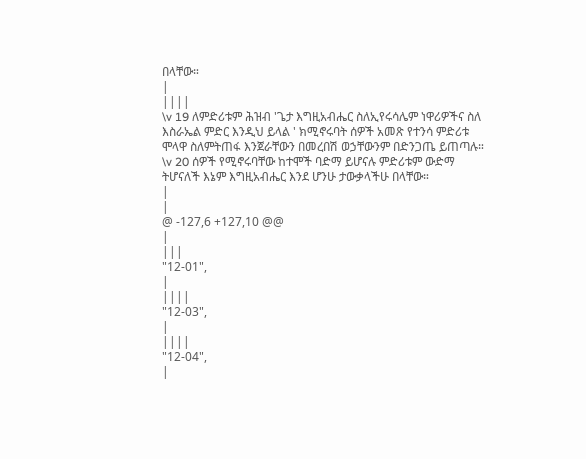በላቸው።
|
||||
\v 19 ለምድሪቱም ሕዝብ 'ጌታ እግዚአብሔር ስለኢየሩሳሌም ነዋሪዎችና ስለ እስራኤል ምድር እንዲህ ይላል ' ክሚኖሩባት ሰዎች አመጽ የተንሳ ምድሪቱ ሞላዋ ስለምትጠፋ እንጀራቸውን በመረበሽ ወኃቸውንም በድንጋጤ ይጠጣሉ። \v 20 ሰዎች የሚኖሩባቸው ከተሞች ባድማ ይሆናሉ ምድሪቱም ውድማ ትሆናለች እኔም እግዚአብሔር እንደ ሆንሁ ታውቃላችሁ በላቸው።
|
|
@ -127,6 +127,10 @@
|
|||
"12-01",
|
||||
"12-03",
|
||||
"12-04",
|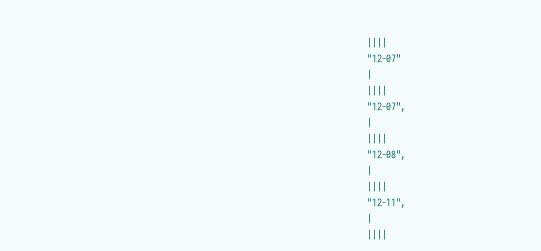||||
"12-07"
|
||||
"12-07",
|
||||
"12-08",
|
||||
"12-11",
|
||||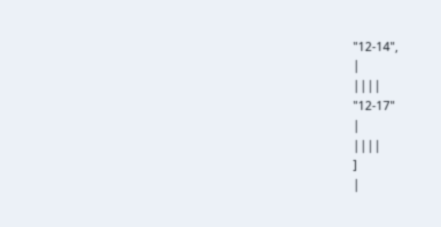"12-14",
|
||||
"12-17"
|
||||
]
|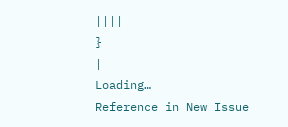||||
}
|
Loading…
Reference in New Issue